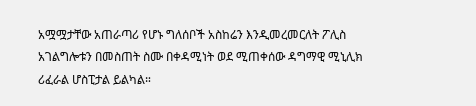አሟሟታቸው አጠራጣሪ የሆኑ ግለሰቦች አስከሬን እንዲመረመርለት ፖሊስ አገልግሎቱን በመስጠት ስሙ በቀዳሚነት ወደ ሚጠቀሰው ዳግማዊ ሚኒሊክ ሪፈራል ሆስፒታል ይልካል።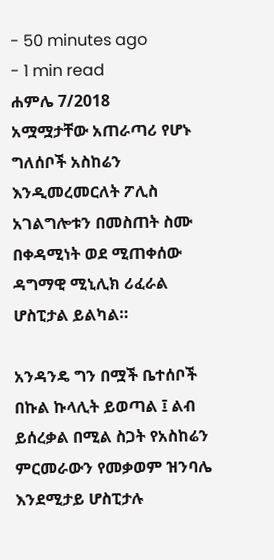- 50 minutes ago
- 1 min read
ሐምሌ 7/2018
አሟሟታቸው አጠራጣሪ የሆኑ ግለሰቦች አስከሬን እንዲመረመርለት ፖሊስ አገልግሎቱን በመስጠት ስሙ በቀዳሚነት ወደ ሚጠቀሰው ዳግማዊ ሚኒሊክ ሪፈራል ሆስፒታል ይልካል።

አንዳንዴ ግን በሟች ቤተሰቦች በኩል ኩላሊት ይወጣል ፤ ልብ ይሰረቃል በሚል ስጋት የአስከሬን ምርመራውን የመቃወም ዝንባሌ እንደሚታይ ሆስፒታሉ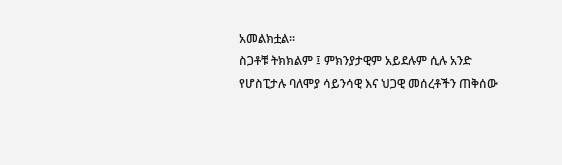አመልክቷል።
ስጋቶቹ ትክክልም ፤ ምክንያታዊም አይደሉም ሲሉ አንድ የሆስፒታሉ ባለሞያ ሳይንሳዊ እና ህጋዊ መሰረቶችን ጠቅሰው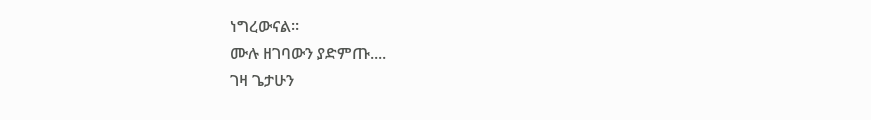ነግረውናል።
ሙሉ ዘገባውን ያድምጡ....
ገዛ ጌታሁን